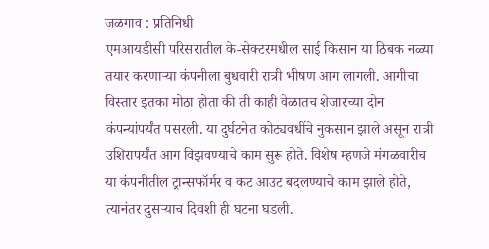जळगाव : प्रतिनिधी
एमआयडीसी परिसरातील के-सेक्टरमधील साई किसान या ठिबक नळ्या तयार करणाऱ्या कंपनीला बुधवारी रात्री भीषण आग लागली. आगीचा विस्तार इतका मोठा होता की ती काही वेळातच शेजारच्या दोन कंपन्यांपर्यंत पसरली. या दुर्घटनेत कोट्यवधींचे नुकसान झाले असून रात्री उशिरापर्यंत आग विझवण्याचे काम सुरू होते. विशेष म्हणजे मंगळवारीच या कंपनीतील ट्रान्सफॉर्मर व कट आउट बदलण्याचे काम झाले होते, त्यानंतर दुसऱ्याच दिवशी ही घटना घडली.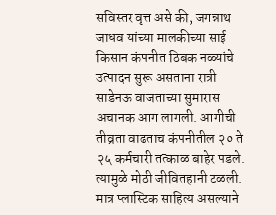सविस्तर वृत्त असे की, जगन्नाथ जाधव यांच्या मालकीच्या साई किसान कंपनीत ठिबक नळ्यांचे उत्पादन सुरू असताना रात्री साडेनऊ वाजताच्या सुमारास अचानक आग लागली. आगीची तीव्रता वाढताच कंपनीतील २० ते २५ कर्मचारी तत्काळ बाहेर पडले. त्यामुळे मोठी जीवितहानी टळली. मात्र प्लास्टिक साहित्य असल्याने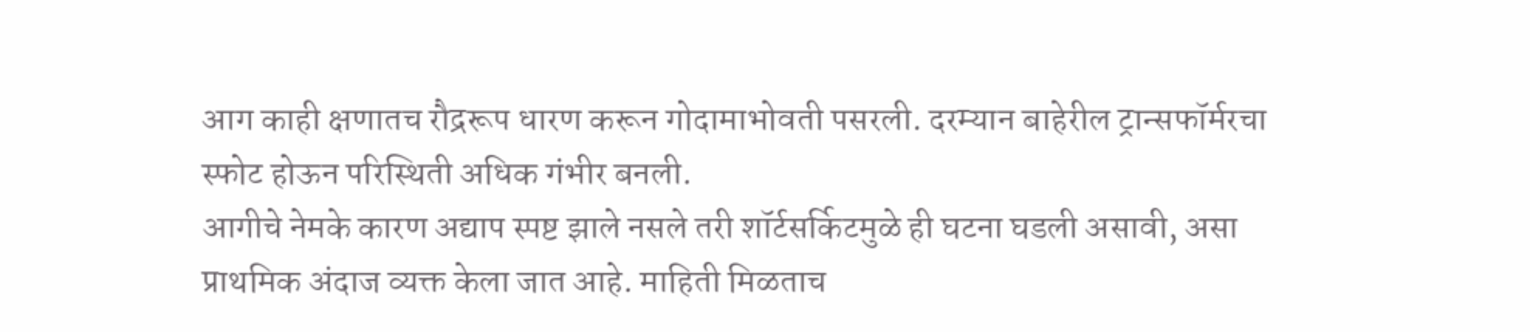आग काही क्षणातच रौद्ररूप धारण करून गोदामाभोवती पसरली. दरम्यान बाहेरील ट्रान्सफॉर्मरचा स्फोट होऊन परिस्थिती अधिक गंभीर बनली.
आगीचे नेमके कारण अद्याप स्पष्ट झाले नसले तरी शॉर्टसर्किटमुळे ही घटना घडली असावी, असा प्राथमिक अंदाज व्यक्त केला जात आहे. माहिती मिळताच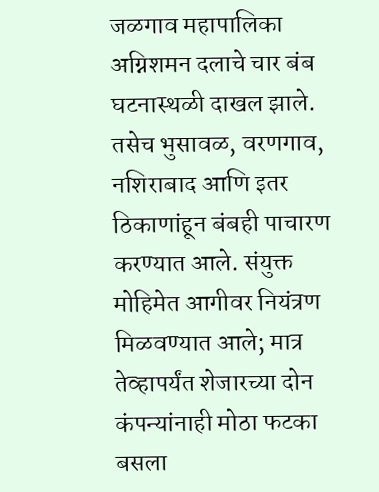जळगाव महापालिका अग्निशमन दलाचे चार बंब घटनास्थळी दाखल झाले. तसेच भुसावळ, वरणगाव, नशिराबाद आणि इतर ठिकाणांहून बंबही पाचारण करण्यात आले. संयुक्त मोहिमेत आगीवर नियंत्रण मिळवण्यात आले; मात्र तेव्हापर्यंत शेजारच्या दोन कंपन्यांनाही मोठा फटका बसला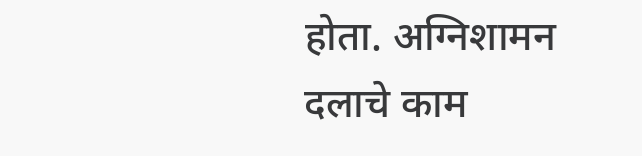होता. अग्निशामन दलाचे काम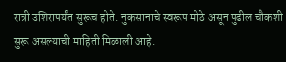रात्री उशिरापर्यंत सुरूच होते. नुकसानाचे स्वरूप मोठे असून पुढील चौकशी सुरू असल्याची माहिती मिळाली आहे.